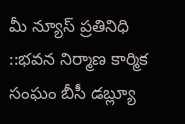మీ న్యూస్ ప్రతినిధి ::భవన నిర్మాణ కార్మిక సంఘం బీసీ డబ్ల్యూ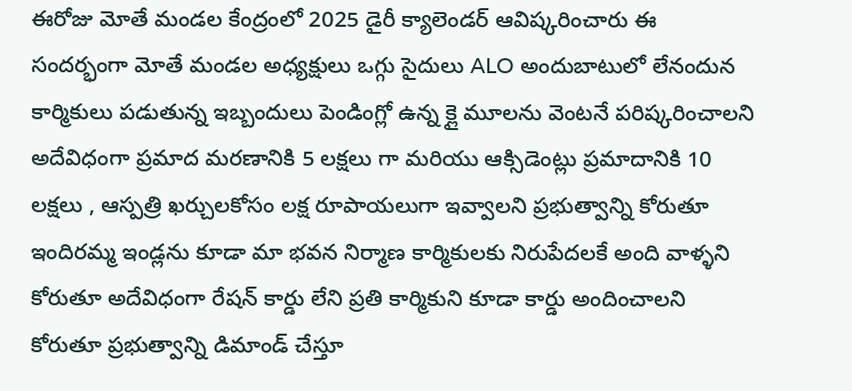ఈరోజు మోతే మండల కేంద్రంలో 2025 డైరీ క్యాలెండర్ ఆవిష్కరించారు ఈ సందర్భంగా మోతే మండల అధ్యక్షులు ఒగ్గు సైదులు ALO అందుబాటులో లేనందున కార్మికులు పడుతున్న ఇబ్బందులు పెండింగ్లో ఉన్న క్లై మూలను వెంటనే పరిష్కరించాలని అదేవిధంగా ప్రమాద మరణానికి 5 లక్షలు గా మరియు ఆక్సిడెంట్లు ప్రమాదానికి 10 లక్షలు , ఆస్పత్రి ఖర్చులకోసం లక్ష రూపాయలుగా ఇవ్వాలని ప్రభుత్వాన్ని కోరుతూ ఇందిరమ్మ ఇండ్లను కూడా మా భవన నిర్మాణ కార్మికులకు నిరుపేదలకే అంది వాళ్ళని కోరుతూ అదేవిధంగా రేషన్ కార్డు లేని ప్రతి కార్మికుని కూడా కార్డు అందించాలని కోరుతూ ప్రభుత్వాన్ని డిమాండ్ చేస్తూ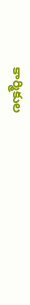కార్మికుల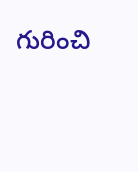గురించి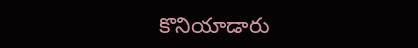కొనియాడారు